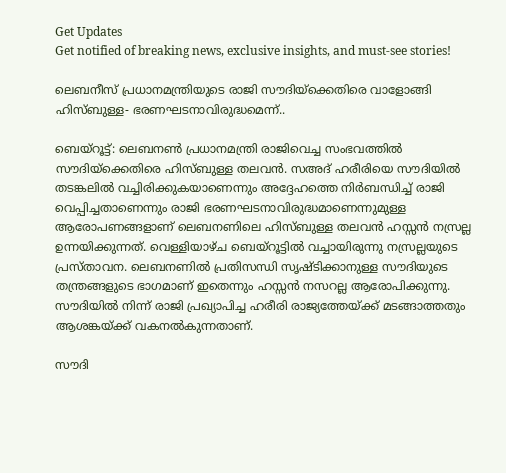Get Updates
Get notified of breaking news, exclusive insights, and must-see stories!

ലെബനീസ് പ്രധാനമന്ത്രിയുടെ രാജി സൗദിയ്ക്കെതിരെ വാളോങ്ങി ഹിസ്ബുള്ള- ഭരണഘടനാവിരുദ്ധമെന്ന്..

ബെയ്‌റൂട്ട്: ലെബനൺ പ്രധാനമന്ത്രി രാജിവെച്ച സംഭവത്തില്‍ സൗദിയ്‌ക്കെതിരെ ഹിസ്ബുള്ള തലവന്‍. സഅദ് ഹരീരിയെ സൗദിയില്‍ തടങ്കലില്‍ വച്ചിരിക്കുകയാണെന്നും അദ്ദേഹത്തെ നിര്‍ബന്ധിച്ച് രാജി വെപ്പിച്ചതാണെന്നും രാജി ഭരണഘടനാവിരുദ്ധമാണെന്നുമുള്ള ആരോപണങ്ങളാണ് ലെബനണിലെ ഹിസ്ബുള്ള തലവന്‍ ഹസ്സന്‍ നസ്രല്ല ഉന്നയിക്കുന്നത്. വെള്ളിയാഴ്ച ബെയ്‌റൂട്ടില്‍ വച്ചായിരുന്നു നസ്രല്ലയുടെ പ്രസ്താവന. ലെബനണില്‍ പ്രതിസന്ധി സൃഷ്ടിക്കാനുള്ള സൗദിയുടെ തന്ത്രങ്ങളുടെ ഭാഗമാണ് ഇതെന്നും ഹസ്സന്‍ നസറല്ല ആരോപിക്കുന്നു. സൗദിയില്‍ നിന്ന് രാജി പ്രഖ്യാപിച്ച ഹരീരി രാജ്യത്തേയ്ക്ക് മടങ്ങാത്തതും ആശങ്കയ്ക്ക് വകനല്‍കുന്നതാണ്.

സൗദി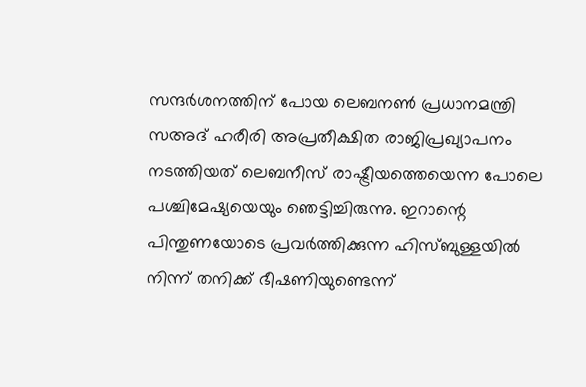സന്ദര്‍ശനത്തിന് പോയ ലെബനണ്‍ പ്രധാനമന്ത്രി സഅദ് ഹരീരി അപ്രതീക്ഷിത രാജിപ്രഖ്യാപനം നടത്തിയത് ലെബനീസ് രാഷ്ട്രീയത്തെയെന്ന പോലെ പശ്ചിമേഷ്യയെയും ഞെട്ടിച്ചിരുന്നു. ഇറാന്റെ പിന്തുണയോടെ പ്രവര്‍ത്തിക്കുന്ന ഹിസ്ബുള്ളയില്‍ നിന്ന് തനിക്ക് ഭീഷണിയുണ്ടെന്ന്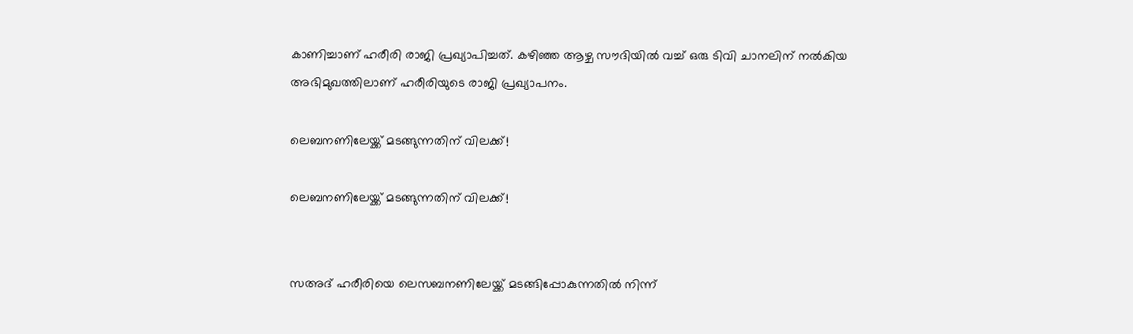കാണിച്ചാണ് ഹരീരി രാജി പ്രഖ്യാപിച്ചത്. കഴിഞ്ഞ ആഴ്ച സൗദിയില്‍ വച്ച് ഒരു ടിവി ചാനലിന് നല്‍കിയ അഭിമുഖത്തിലാണ് ഹരീരിയുടെ രാജി പ്രഖ്യാപനം.

ലെബനണിലേയ്ക്ക് മടങ്ങുന്നതിന് വിലക്ക്!

ലെബനണിലേയ്ക്ക് മടങ്ങുന്നതിന് വിലക്ക്!


സഅദ് ഹരീരിയെ ലെസബനണിലേയ്ക്ക് മടങ്ങിപ്പോകുന്നതില്‍ നിന്ന്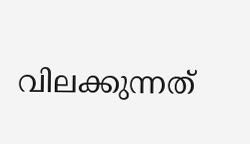വിലക്കുന്നത്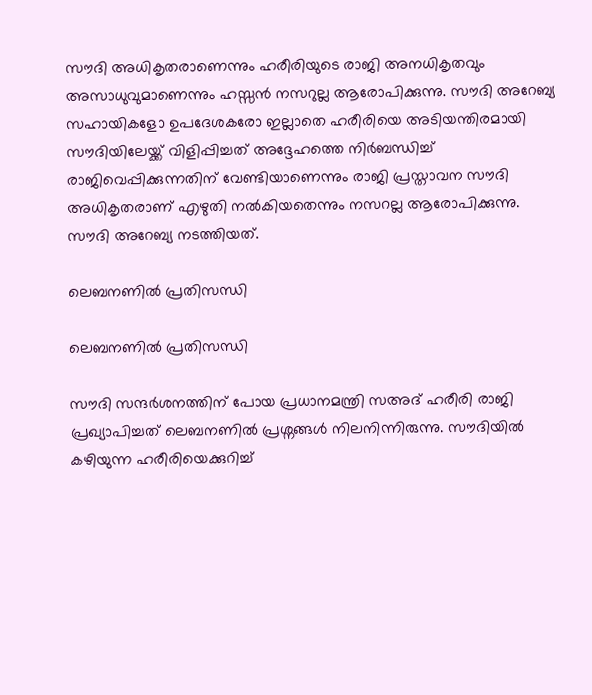സൗദി അധികൃതരാണെന്നും ഹരീരിയുടെ രാജി അനധികൃതവും അസാധുവുമാണെന്നും ഹസ്സന്‍ നസറുല്ല ആരോപിക്കുന്നു. സൗദി അറേബ്യ സഹായികളോ ഉപദേശകരോ ഇല്ലാതെ ഹരീരിയെ അടിയന്തിരമായി സൗദിയിലേയ്ക്ക് വിളിപ്പിച്ചത് അദ്ദേഹത്തെ നിര്‍ബന്ധിച്ച് രാജിവെപ്പിക്കുന്നതിന് വേണ്ടിയാണെന്നും രാജി പ്രസ്താവന സൗദി അധികൃതരാണ് എഴുതി നല്‍കിയതെന്നും നസറല്ല ആരോപിക്കുന്നു. സൗദി അറേബ്യ നടത്തിയത്.

ലെബനണില്‍ പ്രതിസന്ധി

ലെബനണില്‍ പ്രതിസന്ധി

സൗദി സന്ദര്‍ശനത്തിന് പോയ പ്രധാനമന്ത്രി സഅദ് ഹരീരി രാജി പ്രഖ്യാപിച്ചത് ലെബനണില്‍ പ്രശ്നങ്ങള്‍ നിലനിന്നിരുന്നു. സൗദിയില്‍ കഴിയുന്ന ഹരീരിയെക്കുറിച്ച്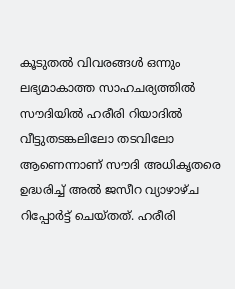കൂടുതല്‍ വിവരങ്ങള്‍ ഒന്നും ലഭ്യമാകാത്ത സാഹചര്യത്തിൽ സൗദിയില്‍ ഹരീരി റിയാദില്‍ വീട്ടുതടങ്കലിലോ തടവിലോ ആണെന്നാണ് സൗദി അധികൃതരെ ഉദ്ധരിച്ച് അല്‍ ജസീറ വ്യാഴാഴ്ച റിപ്പോര്‍ട്ട് ചെയ്തത്. ഹരീരി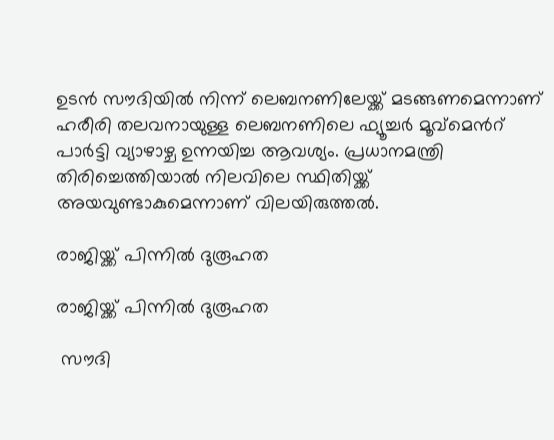ഉടന്‍ സൗദിയില്‍ നിന്ന് ലെബനണിലേയ്ക്ക് മടങ്ങണമെന്നാണ് ഹരീരി തലവനായുള്ള ലെബനണിലെ ഫ്യൂച്ചര്‍ മൂവ്മെന്‍റ് പാര്‍ട്ടി വ്യാഴാഴ്ച ഉന്നയിച്ച ആവശ്യം. പ്രധാനമന്ത്രി തിരിച്ചെത്തിയാല്‍ നിലവിലെ സ്ഥിതിയ്ക്ക് അയവുണ്ടാകുമെന്നാണ് വിലയിരുത്തല്‍.

രാജിയ്ക്ക് പിന്നില്‍ ദുരൂഹത

രാജിയ്ക്ക് പിന്നില്‍ ദുരൂഹത

 സൗദി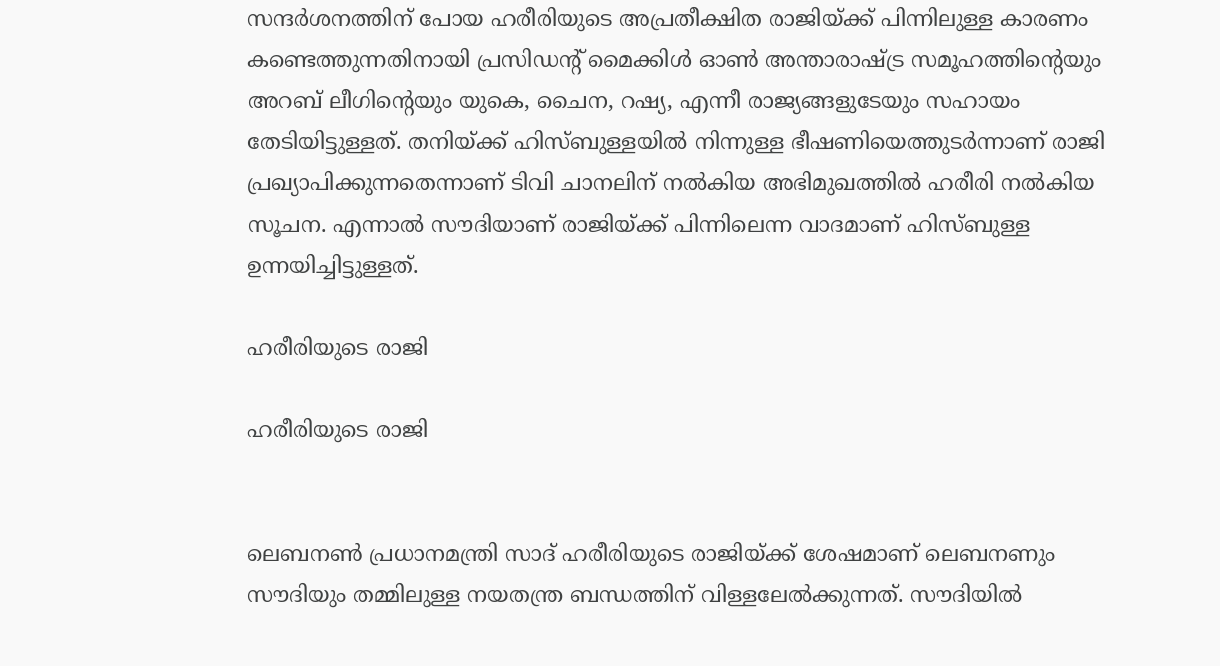സന്ദര്‍ശനത്തിന് പോയ ഹരീരിയുടെ അപ്രതീക്ഷിത രാജിയ്ക്ക് പിന്നിലുള്ള കാരണം കണ്ടെത്തുന്നതിനായി പ്രസി‍ഡന്‍റ് മൈക്കിള്‍ ഓണ്‍ അന്താരാഷ്ട്ര സമൂഹത്തിന്‍റെയും അറബ് ലീഗിന്‍റെയും യുകെ, ചൈന, റഷ്യ, എന്നീ രാജ്യങ്ങളുടേയും സഹായം തേടിയിട്ടുള്ളത്. തനിയ്ക്ക് ഹിസ്ബുള്ളയില്‍ നിന്നുള്ള ഭീഷണിയെത്തുടര്‍ന്നാണ് രാജി പ്രഖ്യാപിക്കുന്നതെന്നാണ് ടിവി ചാനലിന് നല്‍കിയ അഭിമുഖത്തില്‍ ഹരീരി നല്‍കിയ സൂചന. എന്നാല്‍ സൗദിയാണ് രാജിയ്ക്ക് പിന്നിലെന്ന വാദമാണ് ഹിസ്ബുള്ള ഉന്നയിച്ചിട്ടുള്ളത്.

ഹരീരിയുടെ രാജി

ഹരീരിയുടെ രാജി


ലെബനണ്‍ പ്രധാനമന്ത്രി സാദ് ഹരീരിയുടെ രാജിയ്ക്ക് ശേഷമാണ് ലെബനണും സൗദിയും തമ്മിലുള്ള നയതന്ത്ര ബന്ധത്തിന് വിള്ളലേല്‍ക്കുന്നത്. സൗദിയില്‍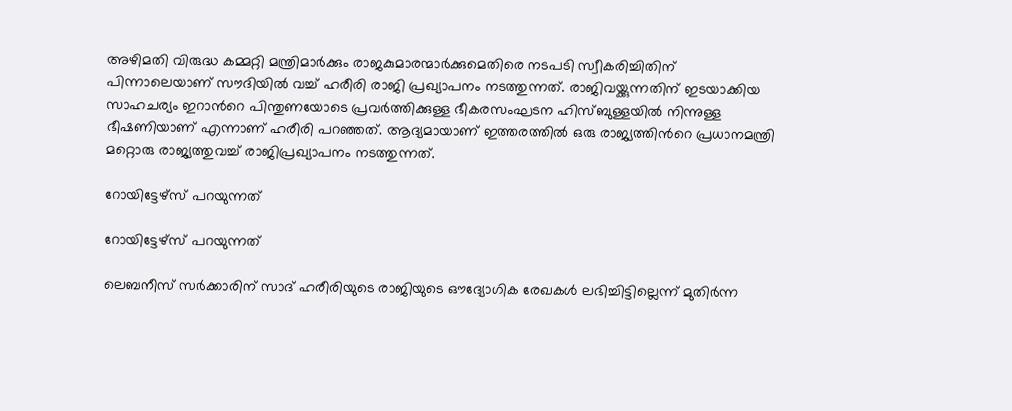അഴിമതി വിരുദ്ധ കമ്മറ്റി മന്ത്രിമാര്‍ക്കും രാജകുമാരന്മാര്‍ക്കുമെതിരെ നടപടി സ്വീകരിച്ചിതിന് പിന്നാലെയാണ് സൗദിയില്‍ വച്ച് ഹരീരി രാജി പ്രഖ്യാപനം നടത്തുന്നത്. രാജിവയ്ക്കുന്നതിന് ഇടയാക്കിയ സാഹചര്യം ഇറാന്‍റെ പിന്തുണയോടെ പ്രവര്‍ത്തിക്കുള്ള ഭീകരസംഘടന ഹിസ്ബുള്ളയില്‍ നിന്നുള്ള ഭീഷണിയാണ് എന്നാണ് ഹരീരി പറഞ്ഞത്. ആദ്യമായാണ് ഇത്തരത്തില്‍ ഒരു രാജ്യത്തിന്‍റെ പ്രധാനമന്ത്രി മറ്റൊരു രാജ്യത്തുവച്ച് രാജിപ്രഖ്യാപനം നടത്തുന്നത്.

റോയിട്ടേഴ്സ് പറയുന്നത്

റോയിട്ടേഴ്സ് പറയുന്നത്

ലെബനീസ് സര്‍ക്കാരിന് സാദ് ഹരീരിയുടെ രാജിയുടെ ഔദ്യോഗിക രേഖകള്‍ ലഭിച്ചിട്ടില്ലെന്ന് മുതിര്‍ന്ന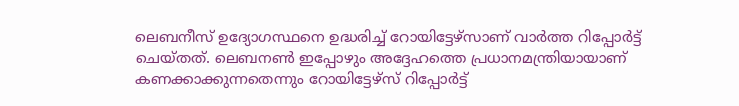ലെബനീസ് ഉദ്യോഗസ്ഥനെ ഉദ്ധരിച്ച് റോയിട്ടേഴ്സാണ് വാര്‍ത്ത റിപ്പോര്‍ട്ട് ചെയ്തത്. ലെബനണ്‍ ഇപ്പോഴും അദ്ദേഹത്തെ പ്രധാനമന്ത്രിയായാണ് കണക്കാക്കുന്നതെന്നും റോയിട്ടേഴ്സ് റിപ്പോര്‍ട്ട്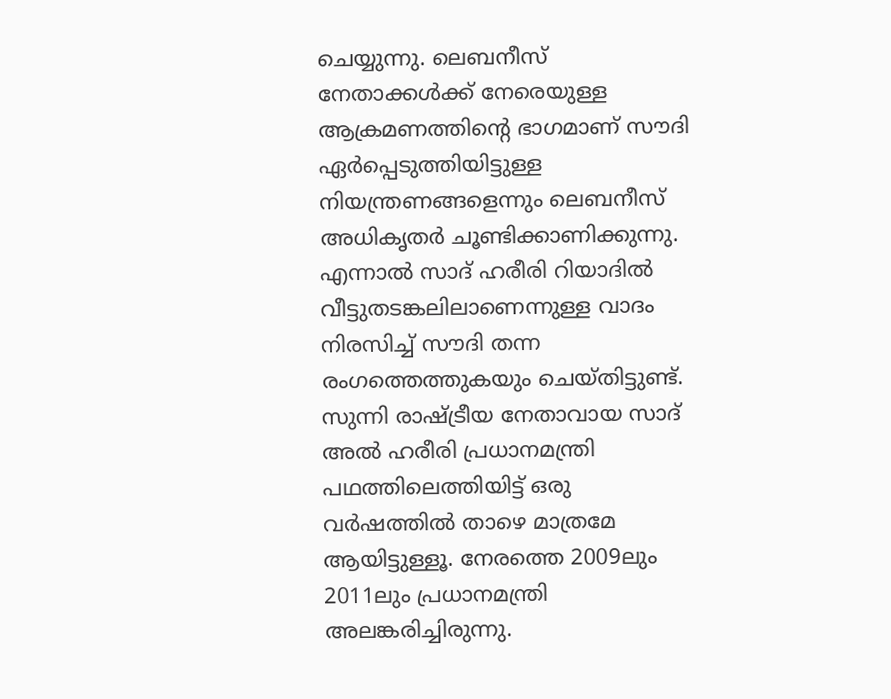ചെയ്യുന്നു. ലെബനീസ് നേതാക്കള്‍ക്ക് നേരെയുള്ള ആക്രമണത്തിന്‍റെ ഭാഗമാണ് സൗദി ഏര്‍പ്പെടുത്തിയിട്ടുള്ള നിയന്ത്രണങ്ങളെന്നും ലെബനീസ് അധികൃതര്‍ ചൂണ്ടിക്കാണിക്കുന്നു. എന്നാല്‍ സാദ് ഹരീരി റിയാദില്‍ വീട്ടുതടങ്കലിലാണെന്നുള്ള വാദം നിരസിച്ച് സൗദി തന്ന രംഗത്തെത്തുകയും ചെയ്തിട്ടുണ്ട്.  സുന്നി രാഷ്ട്രീയ നേതാവായ സാദ് അല്‍ ഹരീരി പ്രധാനമന്ത്രി പഥത്തിലെത്തിയിട്ട് ഒരു വര്‍ഷത്തില്‍ താഴെ മാത്രമേ ആയിട്ടുള്ളൂ. നേരത്തെ 2009ലും 2011ലും പ്രധാനമന്ത്രി അലങ്കരിച്ചിരുന്നു.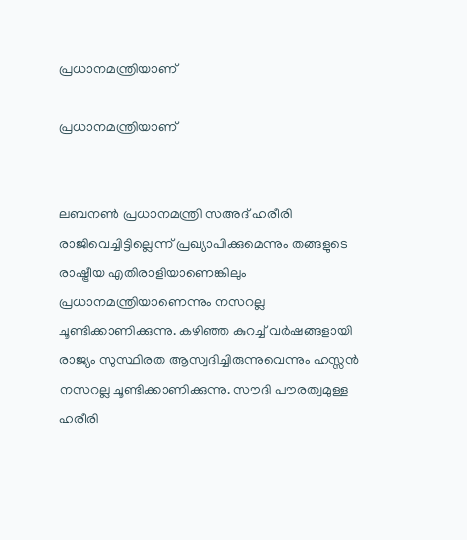പ്രധാനമന്ത്രിയാണ്

പ്രധാനമന്ത്രിയാണ്


ലബനൺ പ്രധാനമന്ത്രി സഅദ് ഹരീരി രാജിവെച്ചിട്ടില്ലെന്ന് പ്രഖ്യാപിക്കുമെന്നും തങ്ങളുടെ രാഷ്ട്രീയ എതിരാളിയാണെങ്കിലും പ്രധാനമന്ത്രിയാണെന്നും നസറല്ല ചൂണ്ടിക്കാണിക്കുന്നു. കഴിഞ്ഞ കുറച്ച് വര്‍ഷങ്ങളായി രാജ്യം സുസ്ഥിരത ആസ്വദിച്ചിരുന്നുവെന്നും ഹസ്സൻ നസറല്ല ചൂണ്ടിക്കാണിക്കുന്നു. സൗദി പൗരത്വമുള്ള ഹരീരി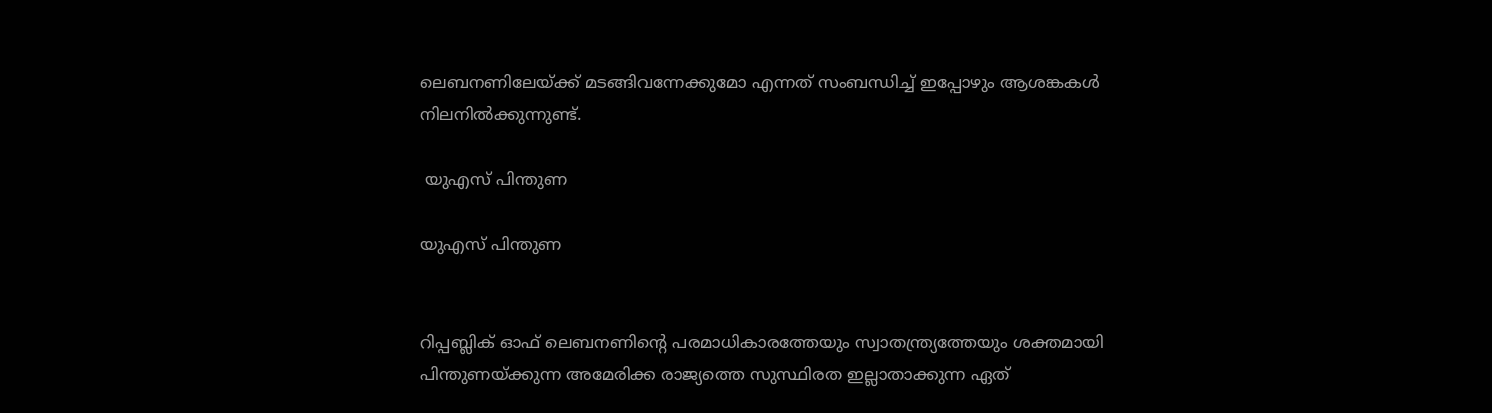ലെബനണിലേയ്ക്ക് മടങ്ങിവന്നേക്കുമോ എന്നത് സംബന്ധിച്ച് ഇപ്പോഴും ആശങ്കകള്‍ നിലനിൽക്കുന്നുണ്ട്.

 യുഎസ് പിന്തുണ

യുഎസ് പിന്തുണ


റിപ്പബ്ലിക് ഓഫ് ലെബനണിന്റെ പരമാധികാരത്തേയും സ്വാതന്ത്ര്യത്തേയും ശക്തമായി പിന്തുണയ്ക്കുന്ന അമേരിക്ക രാജ്യത്തെ സുസ്ഥിരത ഇല്ലാതാക്കുന്ന ഏത്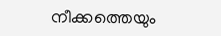നീക്കത്തെയും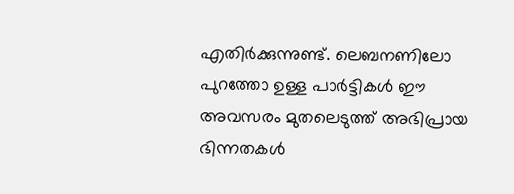എതിർക്കുന്നുണ്ട്. ലെബനണിലോ പുറത്തോ ഉള്ള പാർട്ടികൾ ഈ അവസരം മുതലെടുത്ത് അഭിപ്രായ ഭിന്നതകൾ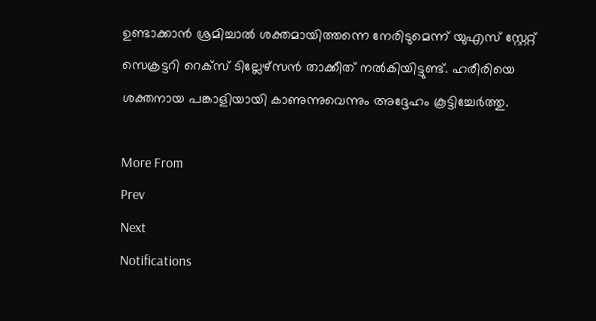ഉണ്ടാക്കാൻ ശ്രമിച്ചാൽ ശക്തമായിത്തന്നെ നേരിടുമെന്ന് യുഎസ് സ്റ്റേറ്റ് സെക്രട്ടറി റെക്സ് ടില്ലേഴ്സൻ താക്കീത് നൽകിയിട്ടുണ്ട്. ഹരീരിയെ ശക്തനായ പങ്കാളിയായി കാണുന്നുവെന്നും അദ്ദേഹം കൂട്ടിച്ചേർത്തു.

More From
Prev
Next
Notifications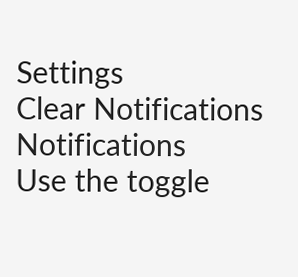Settings
Clear Notifications
Notifications
Use the toggle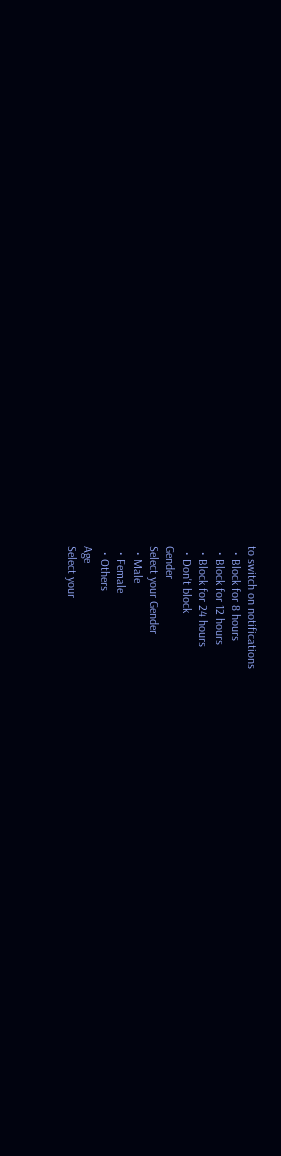to switch on notifications
  • Block for 8 hours
  • Block for 12 hours
  • Block for 24 hours
  • Don't block
Gender
Select your Gender
  • Male
  • Female
  • Others
Age
Select your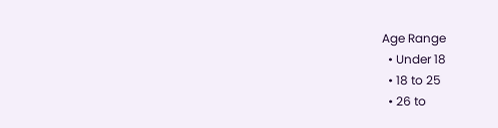Age Range
  • Under 18
  • 18 to 25
  • 26 to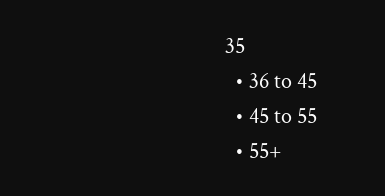35
  • 36 to 45
  • 45 to 55
  • 55+